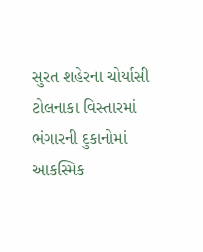સુરત શહેરના ચોર્યાસી ટોલનાકા વિસ્તારમાં ભંગારની દુકાનોમાં આકસ્મિક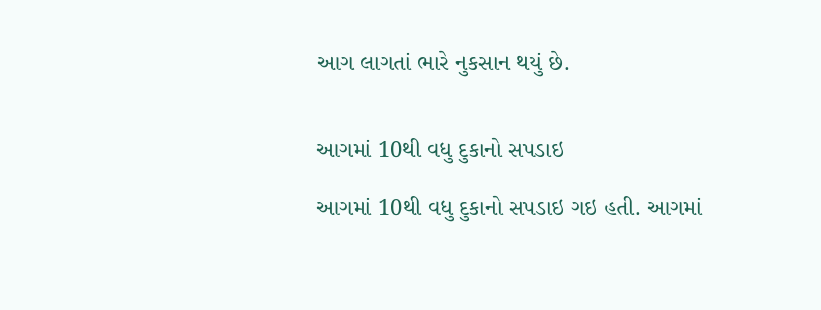આગ લાગતાં ભારે નુકસાન થયું છે.


આગમાં 10થી વધુ દુકાનો સપડાઇ

આગમાં 10થી વધુ દુકાનો સપડાઇ ગઇ હતી. આગમાં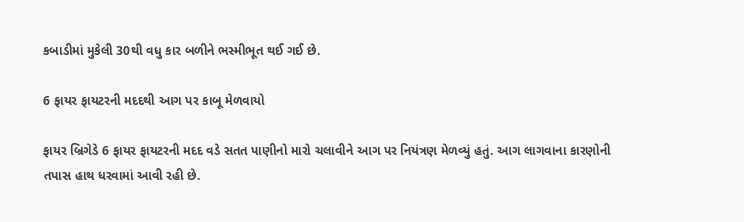કબાડીમાં મુકેલી 30થી વધુ કાર બળીને ભસ્મીભૂત થઈ ગઈ છે.

6 ફાયર ફાયટરની મદદથી આગ પર કાબૂ મેળવાયો

ફાયર બ્રિગેડે 6 ફાયર ફાયટરની મદદ વડે સતત પાણીનો મારો ચલાવીને આગ પર નિયંત્રણ મેળવ્યું હતું. આગ લાગવાના કારણોની તપાસ હાથ ધરવામાં આવી રહી છે.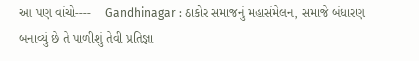આ પણ વાંચો----    Gandhinagar : ઠાકોર સમાજનું મહાસંમેલન, સમાજે બંધારણ બનાવ્યું છે તે પાળીશું તેવી પ્રતિજ્ઞા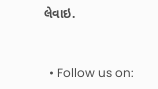લેવાઇ.


  • Follow us on: